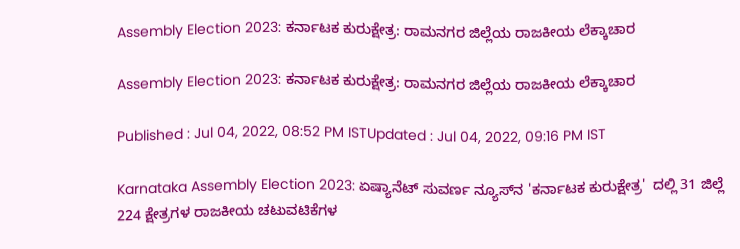Assembly Election 2023: ಕರ್ನಾಟಕ ಕುರುಕ್ಷೇತ್ರ: ರಾಮನಗರ ಜಿಲ್ಲೆಯ ರಾಜಕೀಯ ಲೆಕ್ಕಾಚಾರ

Assembly Election 2023: ಕರ್ನಾಟಕ ಕುರುಕ್ಷೇತ್ರ: ರಾಮನಗರ ಜಿಲ್ಲೆಯ ರಾಜಕೀಯ ಲೆಕ್ಕಾಚಾರ

Published : Jul 04, 2022, 08:52 PM ISTUpdated : Jul 04, 2022, 09:16 PM IST

Karnataka Assembly Election 2023: ಏಷ್ಯಾನೆಟ್‌ ಸುವರ್ಣ ನ್ಯೂಸ್‌ನ 'ಕರ್ನಾಟಕ ಕುರುಕ್ಷೇತ್ರ'  ದಲ್ಲಿ 31 ಜಿಲ್ಲೆ 224 ಕ್ಷೇತ್ರಗಳ ರಾಜಕೀಯ ಚಟುವಟಿಕೆಗಳ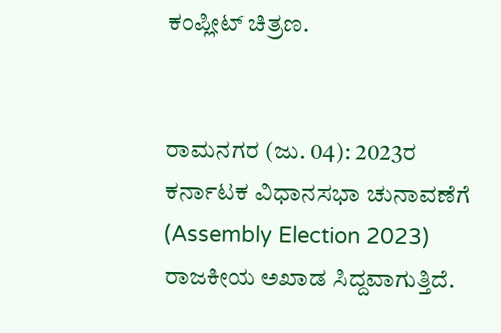ಕಂಪ್ಲೀಟ್‌ ಚಿತ್ರಣ.


ರಾಮನಗರ (ಜು. 04): 2023ರ ಕರ್ನಾಟಕ ವಿಧಾನಸಭಾ ಚುನಾವಣೆಗೆ‌ (Assembly Election 2023) ರಾಜಕೀಯ ಅಖಾಡ ಸಿದ್ದವಾಗುತ್ತಿದೆ.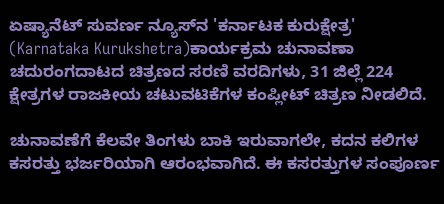ಏಷ್ಯಾನೆಟ್‌ ಸುವರ್ಣ ನ್ಯೂಸ್‌ನ 'ಕರ್ನಾಟಕ ಕುರುಕ್ಷೇತ್ರ'  (Karnataka Kurukshetra)ಕಾರ್ಯಕ್ರಮ ಚುನಾವಣಾ ಚದುರಂಗದಾಟದ ಚಿತ್ರಣದ ಸರಣಿ ವರದಿಗಳು, 31 ಜಿಲ್ಲೆ 224 ಕ್ಷೇತ್ರಗಳ ರಾಜಕೀಯ ಚಟುವಟಿಕೆಗಳ ಕಂಪ್ಲೀಟ್‌ ಚಿತ್ರಣ ನೀಡಲಿದೆ.

ಚುನಾವಣೆಗೆ ಕೆಲವೇ ತಿಂಗಳು ಬಾಕಿ ಇರುವಾಗಲೇ, ಕದನ ಕಲಿಗಳ ಕಸರತ್ತು ಭರ್ಜರಿಯಾಗಿ ಆರಂಭವಾಗಿದೆ. ಈ ಕಸರತ್ತುಗಳ ಸಂಪೂರ್ಣ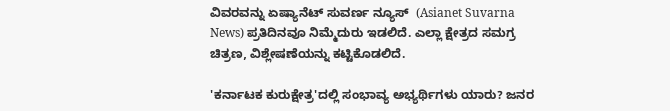ವಿವರವನ್ನು ಏಷ್ಯಾನೆಟ್ ಸುವರ್ಣ ನ್ಯೂಸ್  (Asianet Suvarna News) ಪ್ರತಿದಿನವೂ ನಿಮ್ಮೆದುರು ಇಡಲಿದೆ. ಎಲ್ಲಾ ಕ್ಷೇತ್ರದ ಸಮಗ್ರ ಚಿತ್ರಣ, ವಿಶ್ಲೇಷಣೆಯನ್ನು ಕಟ್ಟಿಕೊಡಲಿದೆ.

'ಕರ್ನಾಟಕ ಕುರುಕ್ಷೇತ್ರ'ದಲ್ಲಿ ಸಂಭಾವ್ಯ ಅಭ್ಯರ್ಥಿಗಳು ಯಾರು? ಜನರ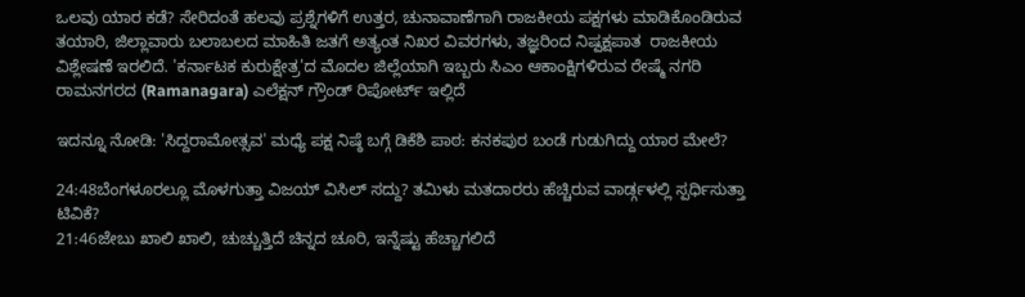ಒಲವು ಯಾರ ಕಡೆ? ಸೇರಿದಂತೆ ಹಲವು ಪ್ರಶ್ನೆಗಳಿಗೆ ಉತ್ತರ, ಚುನಾವಾಣೆಗಾಗಿ ರಾಜಕೀಯ ಪಕ್ಷಗಳು ಮಾಡಿಕೊಂಡಿರುವ ತಯಾರಿ, ಜಿಲ್ಲಾವಾರು ಬಲಾಬಲದ ಮಾಹಿತಿ ಜತಗೆ ಅತ್ಯಂತ ನಿಖರ ವಿವರಗಳು, ತಜ್ಞರಿಂದ ನಿಷ್ಪಕ್ಷಪಾತ  ರಾಜಕೀಯ ವಿಶ್ಲೇಷಣೆ ಇರಲಿದೆ. 'ಕರ್ನಾಟಕ ಕುರುಕ್ಷೇತ್ರ'ದ ಮೊದಲ ಜಿಲ್ಲೆಯಾಗಿ ಇಬ್ಬರು ಸಿಎಂ ಆಕಾಂಕ್ಷಿಗಳಿರುವ ರೇಷ್ಮೆ ನಗರಿ ರಾಮನಗರದ (Ramanagara) ಎಲೆಕ್ಷನ್‌ ಗ್ರೌಂಡ್ ರಿಪೋರ್ಟ್ ಇಲ್ಲಿದೆ

ಇದನ್ನೂ ನೋಡಿ: 'ಸಿದ್ದರಾಮೋತ್ಸವ' ಮಧ್ಯೆ ಪಕ್ಷ ನಿಷ್ಠೆ ಬಗ್ಗೆ ಡಿಕೆಶಿ ಪಾಠ: ಕನಕಪುರ ಬಂಡೆ ಗುಡುಗಿದ್ದು ಯಾರ ಮೇಲೆ?

24:48ಬೆಂಗಳೂರಲ್ಲೂ ಮೊಳಗುತ್ತಾ ವಿಜಯ್ ವಿಸಿಲ್ ಸದ್ದು? ತಮಿಳು ಮತದಾರರು ಹೆಚ್ಚಿರುವ ವಾರ್ಡ್ಗಳಲ್ಲಿ ಸ್ಪರ್ಧಿಸುತ್ತಾ ಟಿವಿಕೆ?
21:46ಜೇಬು ಖಾಲಿ ಖಾಲಿ, ಚುಚ್ಚುತ್ತಿದೆ ಚಿನ್ನದ ಚೂರಿ, ಇನ್ನೆಷ್ಟು ಹೆಚ್ಚಾಗಲಿದೆ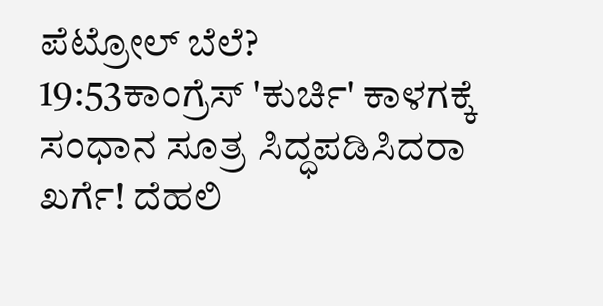ಪೆಟ್ರೋಲ್ ಬೆಲೆ?
19:53ಕಾಂಗ್ರೆಸ್ 'ಕುರ್ಚಿ' ಕಾಳಗಕ್ಕೆ ಸಂಧಾನ ಸೂತ್ರ ಸಿದ್ಧಪಡಿಸಿದರಾ ಖರ್ಗೆ! ದೆಹಲಿ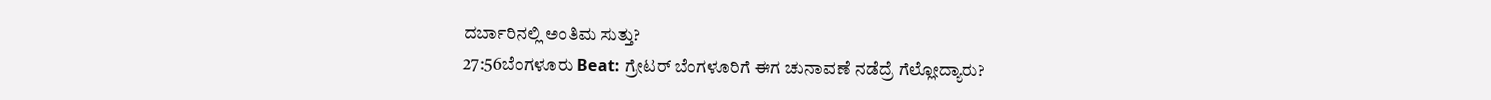ದರ್ಬಾರಿನಲ್ಲಿ ಅಂತಿಮ ಸುತ್ತು?
27:56ಬೆಂಗಳೂರು Beat: ಗ್ರೇಟರ್ ಬೆಂಗಳೂರಿಗೆ ಈಗ ಚುನಾವಣೆ ನಡೆದ್ರೆ ಗೆಲ್ಲೋದ್ಯಾರು?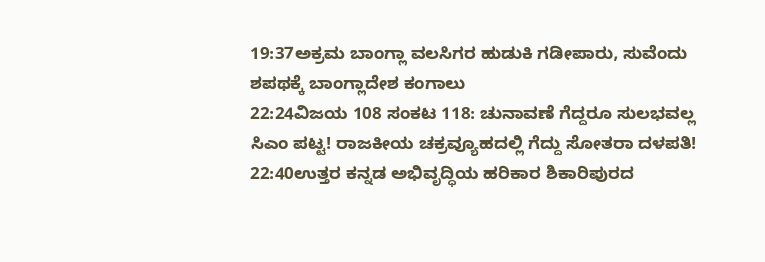19:37ಅಕ್ರಮ ಬಾಂಗ್ಲಾ ವಲಸಿಗರ ಹುಡುಕಿ ಗಡೀಪಾರು, ಸುವೆಂದು ಶಪಥಕ್ಕೆ ಬಾಂಗ್ಲಾದೇಶ ಕಂಗಾಲು
22:24ವಿಜಯ 108 ಸಂಕಟ 118: ಚುನಾವಣೆ ಗೆದ್ದರೂ ಸುಲಭವಲ್ಲ ಸಿಎಂ ಪಟ್ಟ! ರಾಜಕೀಯ ಚಕ್ರವ್ಯೂಹದಲ್ಲಿ ಗೆದ್ದು ಸೋತರಾ ದಳಪತಿ!
22:40ಉತ್ತರ ಕನ್ನಡ ಅಭಿವೃದ್ಧಿಯ ಹರಿಕಾರ ಶಿಕಾರಿಪುರದ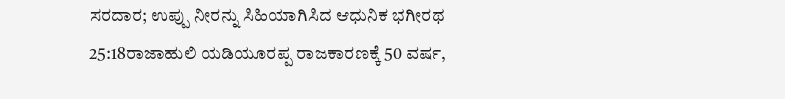ಸರದಾರ; ಉಪ್ಪು ನೀರನ್ನು ಸಿಹಿಯಾಗಿಸಿದ ಆಧುನಿಕ ಭಗೀರಥ
25:18ರಾಜಾಹುಲಿ ಯಡಿಯೂರಪ್ಪ ರಾಜಕಾರಣಕ್ಕೆ 50 ವರ್ಷ,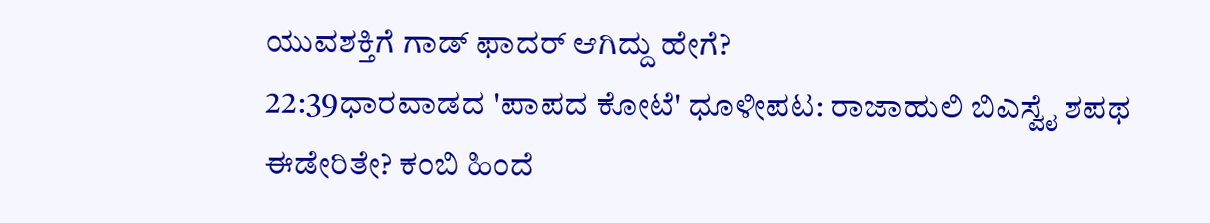ಯುವಶಕ್ತಿಗೆ ಗಾಡ್ ಫಾದರ್ ಆಗಿದ್ದು ಹೇಗೆ?
22:39ಧಾರವಾಡದ 'ಪಾಪದ ಕೋಟೆ' ಧೂಳೀಪಟ: ರಾಜಾಹುಲಿ ಬಿಎಸ್ವೈ ಶಪಥ ಈಡೇರಿತೇ? ಕಂಬಿ ಹಿಂದೆ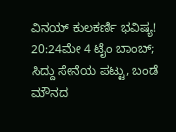ವಿನಯ್ ಕುಲಕರ್ಣಿ ಭವಿಷ್ಯ!
20:24ಮೇ 4 ಟೈಂ ಬಾಂಬ್; ಸಿದ್ದು ಸೇನೆಯ ಪಟ್ಟು, ಬಂಡೆ ಮೌನದ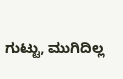ಗುಟ್ಟು, ಮುಗಿದಿಲ್ಲ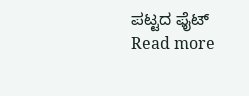ಪಟ್ಟದ ಫೈಟ್
Read more